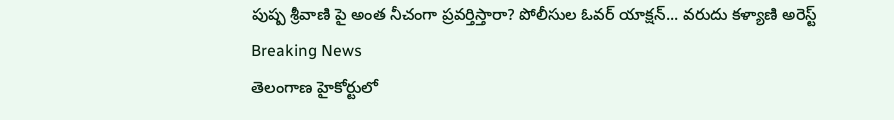పుష్ప శ్రీవాణి పై అంత నీచంగా ప్రవర్తిస్తారా? పోలీసుల ఓవర్ యాక్షన్... వరుదు కళ్యాణి అరెస్ట్
Breaking News
తెలంగాణ హైకోర్టులో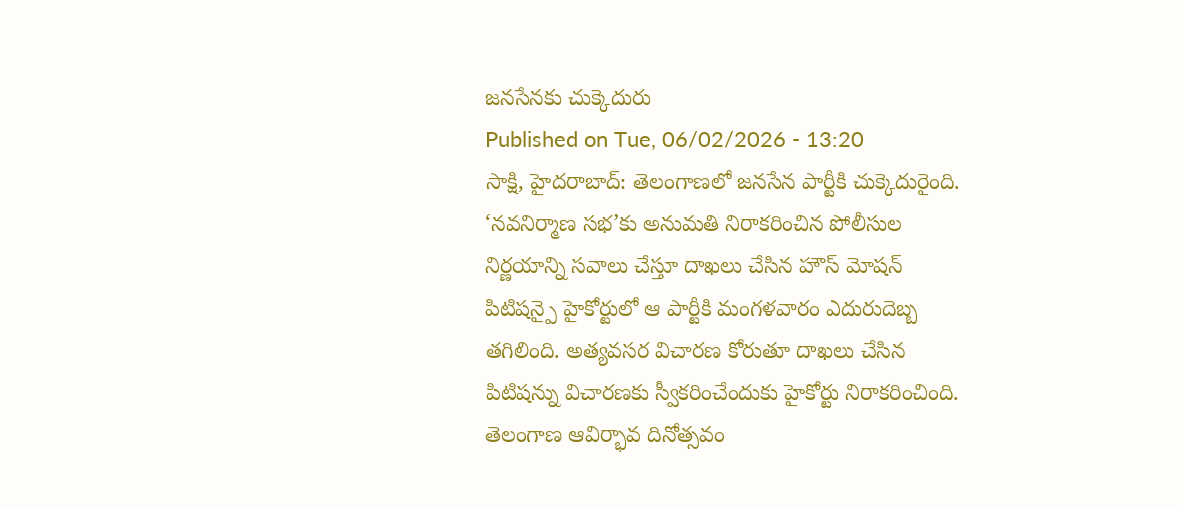జనసేనకు చుక్కెదురు
Published on Tue, 06/02/2026 - 13:20
సాక్షి, హైదరాబాద్: తెలంగాణలో జనసేన పార్టీకి చుక్కెదురైంది. ‘నవనిర్మాణ సభ’కు అనుమతి నిరాకరించిన పోలీసుల నిర్ణయాన్ని సవాలు చేస్తూ దాఖలు చేసిన హౌస్ మోషన్ పిటిషన్పై హైకోర్టులో ఆ పార్టీకి మంగళవారం ఎదురుదెబ్బ తగిలింది. అత్యవసర విచారణ కోరుతూ దాఖలు చేసిన పిటిషన్ను విచారణకు స్వీకరించేందుకు హైకోర్టు నిరాకరించింది.
తెలంగాణ ఆవిర్భావ దినోత్సవం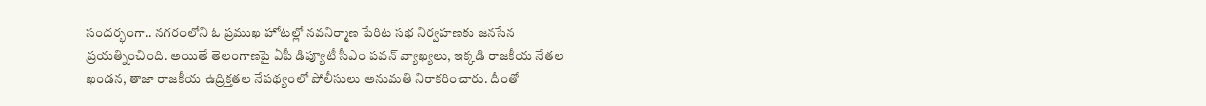సందర్భంగా.. నగరంలోని ఓ ప్రముఖ హోటల్లో నవనిర్మాణ పేరిట సభ నిర్వహణకు జనసేన ప్రయత్నించింది. అయితే తెలంగాణపై ఏపీ డిప్యూటీ సీఎం పవన్ వ్యాఖ్యలు, ఇక్కడి రాజకీయ నేతల ఖండన, తాజా రాజకీయ ఉద్రిక్తతల నేపథ్యంలో పోలీసులు అనుమతి నిరాకరించారు. దీంతో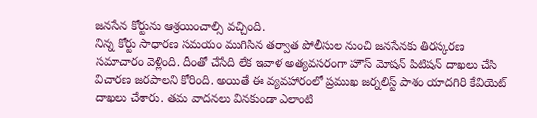జనసేన కోర్టును ఆశ్రయించాల్సి వచ్చింది.
నిన్న కోర్టు సాధారణ సమయం ముగిసిన తర్వాత పోలీసుల నుంచి జనసేనకు తిరస్కరణ సమాచారం వెళ్లింది. దీంతో చేసేది లేక ఇవాళ అత్యవసరంగా హౌస్ మోషన్ పిటిషన్ దాఖలు చేసి విచారణ జరపాలని కోరింది. అయితే ఈ వ్యవహారంలో ప్రముఖ జర్నలిస్ట్ పాశం యాదగిరి కేవియెట్ దాఖలు చేశారు. తమ వాదనలు వినకుండా ఎలాంటి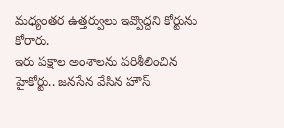మధ్యంతర ఉత్తర్వులు ఇవ్వొద్దని కోర్టును కోరారు.
ఇరు పక్షాల అంశాలను పరిశీలించిన హైకోర్టు.. జనసేన వేసిన హౌస్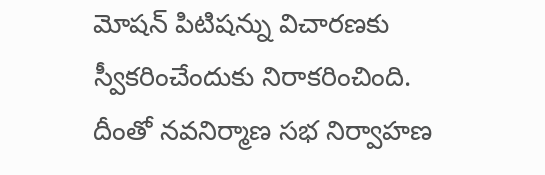మోషన్ పిటిషన్ను విచారణకు స్వీకరించేందుకు నిరాకరించింది. దీంతో నవనిర్మాణ సభ నిర్వాహణ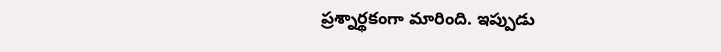ప్రశ్నార్థకంగా మారింది. ఇప్పుడు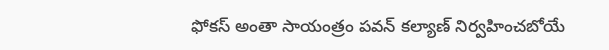ఫోకస్ అంతా సాయంత్రం పవన్ కల్యాణ్ నిర్వహించబోయే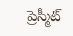ప్రెస్మీట్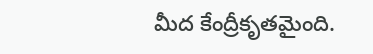మీద కేంద్రీకృతమైంది.